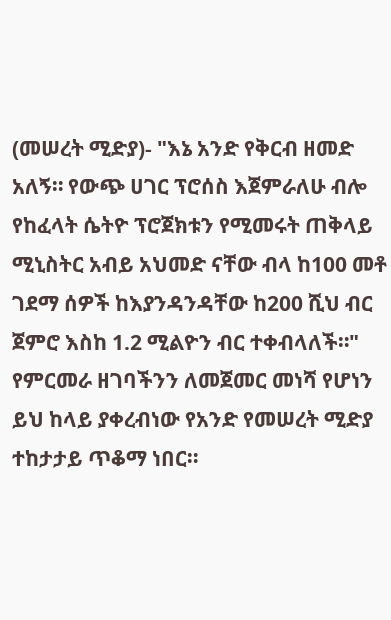(መሠረት ሚድያ)- "እኔ አንድ የቅርብ ዘመድ አለኝ። የውጭ ሀገር ፕሮሰስ እጀምራለሁ ብሎ የከፈላት ሴትዮ ፕሮጀክቱን የሚመሩት ጠቅላይ ሚኒስትር አብይ አህመድ ናቸው ብላ ከ100 መቶ ገደማ ሰዎች ከእያንዳንዳቸው ከ200 ሺህ ብር ጀምሮ እስከ 1.2 ሚልዮን ብር ተቀብላለች።"
የምርመራ ዘገባችንን ለመጀመር መነሻ የሆነን ይህ ከላይ ያቀረብነው የአንድ የመሠረት ሚድያ ተከታታይ ጥቆማ ነበር።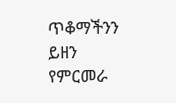ጥቆማችንን ይዘን የምርመራ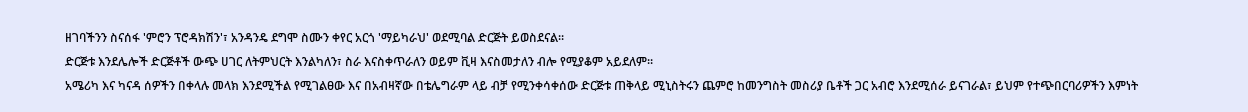ዘገባችንን ስናሰፋ 'ምሮን ፕሮዳክሽን'፣ አንዳንዴ ደግሞ ስሙን ቀየር አርጎ 'ማይካራህ' ወደሚባል ድርጅት ይወስደናል።
ድርጅቱ እንደሌሎች ድርጅቶች ውጭ ሀገር ለትምህርት እንልካለን፣ ስራ እናስቀጥራለን ወይም ቪዛ እናስመታለን ብሎ የሚያቆም አይደለም።
አሜሪካ እና ካናዳ ሰዎችን በቀላሉ መላክ እንደሚችል የሚገልፀው እና በአብዛኛው በቴሌግራም ላይ ብቻ የሚንቀሳቀሰው ድርጅቱ ጠቅላይ ሚኒስትሩን ጨምሮ ከመንግስት መስሪያ ቤቶች ጋር አብሮ እንደሚሰራ ይናገራል፣ ይህም የተጭበርባሪዎችን እምነት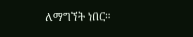ለማግኘት ነበር።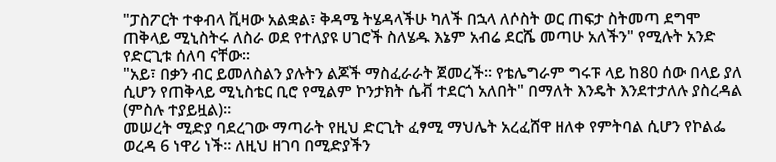"ፓስፖርት ተቀብላ ቪዛው አልቋል፣ ቅዳሜ ትሄዳላችሁ ካለች በኋላ ለሶስት ወር ጠፍታ ስትመጣ ደግሞ ጠቅላይ ሚኒስትሩ ለስራ ወደ የተለያዩ ሀገሮች ስለሄዱ እኔም አብሬ ደርሼ መጣሁ አለችን" የሚሉት አንድ የድርጊቱ ሰለባ ናቸው።
"አይ፣ በቃን ብር ይመለስልን ያሉትን ልጆች ማስፈራራት ጀመረች። የቴሌግራም ግሩፑ ላይ ከ80 ሰው በላይ ያለ ሲሆን የጠቅላይ ሚኒስቴር ቢሮ የሚልም ኮንታክት ሴቭ ተደርጎ አለበት" በማለት እንዴት እንደተታለሉ ያስረዳል (ምስሉ ተያይዟል)።
መሠረት ሚድያ ባደረገው ማጣራት የዚህ ድርጊት ፈፃሚ ማህሌት አረፈሸዋ ዘለቀ የምትባል ሲሆን የኮልፌ ወረዳ 6 ነዋሪ ነች። ለዚህ ዘገባ በሚድያችን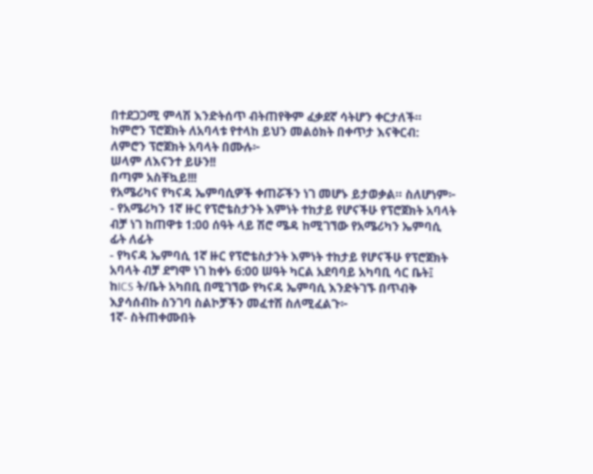በተደጋጋሚ ምላሽ እንድትሰጥ ብትጠየቅም ፈቃደኛ ሳትሆን ቀርታለች።
ከምሮን ፕሮጀክት ለአባላቱ የተላከ ይህን መልዕክት በቀጥታ እናቅርብ:
ለምሮን ፕሮጀክት አባላት በሙሉ፦
ሠላም ለእናንተ ይሁን!!
በጣም አስቸኳይ!!!
የአሜሪካና የካናዳ ኤምባሲዎች ቀጠሯችን ነገ መሆኑ ይታወቃል። ስለሆነም፦
- የአሜሪካን 1ኛ ዙር የፕሮቴስታንት እምነት ተከታይ የሆናችሁ የፕሮጀክት አባላት ብቻ ነገ ከጠዋቱ 1:00 ሰዓት ላይ ሽሮ ሜዳ ከሚገኘው የአሜሪካን ኤምባሲ ፊት ለፊት
- የካናዳ ኤምባሲ 1ኛ ዙር የፕሮቴስታንት እምነት ተከታይ የሆናችሁ የፕሮጀክት አባላት ብቻ ደግሞ ነገ ከቀኑ 6:00 ሠዓት ካርል አደባባይ አካባቢ ሳር ቤት፤ ከICS ት/ቤት አካበቢ በሚገኘው የካናዳ ኤምባሲ እንድትገኙ በጥብቅ እያሳሰብኩ ስንገባ ስልኮቻችን መፈተሽ ስለሚፈልጉ፦
1ኛ- ስትጠቀሙበት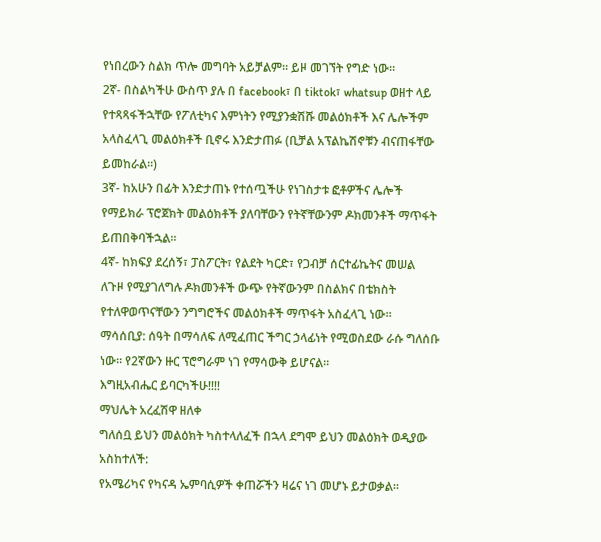የነበረውን ስልክ ጥሎ መግባት አይቻልም። ይዞ መገኘት የግድ ነው።
2ኛ- በስልካችሁ ውስጥ ያሉ በ facebook፣ በ tiktok፣ whatsup ወዘተ ላይ የተጻጻፋችኋቸው የፖለቲካና እምነትን የሚያንቋሽሹ መልዕክቶች እና ሌሎችም አላስፈላጊ መልዕክቶች ቢኖሩ እንድታጠፉ (ቢቻል አፕልኬሽኖቹን ብናጠፋቸው ይመከራል።)
3ኛ- ከአሁን በፊት እንድታጠኑ የተሰጧችሁ የነገስታቱ ፎቶዎችና ሌሎች የማይክራ ፕሮጀክት መልዕክቶች ያለባቸውን የትኛቸውንም ዶክመንቶች ማጥፋት ይጠበቅባችኋል።
4ኛ- ከክፍያ ደረሰኝ፣ ፓስፖርት፣ የልደት ካርድ፣ የጋብቻ ሰርተፊኬትና መሠል ለጉዞ የሚያገለግሉ ዶክመንቶች ውጭ የትኛውንም በስልክና በቴክስት የተለዋወጥናቸውን ንግግሮችና መልዕክቶች ማጥፋት አስፈላጊ ነው።
ማሳሰቢያ: ሰዓት በማሳለፍ ለሚፈጠር ችግር ኃላፊነት የሚወስደው ራሱ ግለሰቡ ነው። የ2ኛውን ዙር ፕሮግራም ነገ የማሳውቅ ይሆናል።
እግዚአብሔር ይባርካችሁ!!!!
ማህሌት አረፈሽዋ ዘለቀ
ግለሰቧ ይህን መልዕክት ካስተላለፈች በኋላ ደግሞ ይህን መልዕክት ወዲያው አስከተለች:
የአሜሪካና የካናዳ ኤምባሲዎች ቀጠሯችን ዛሬና ነገ መሆኑ ይታወቃል።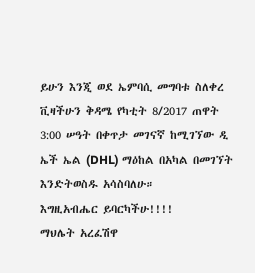ይሁን እንጂ ወደ ኤምባሲ መግባቱ ስለቀረ ቪዛችሁን ቅዳሜ የካቲት 8/2017 ጠዋት 3:00 ሠዓት በቀጥታ መገናኛ ከሚገኘው ዲ ኤች ኤል (DHL) ማዕከል በአካል በመገኘት እንድትወስዱ አሳስባለሁ።
እግዚአብሔር ይባርካችሁ!!!!
ማህሌት አረፈሽዋ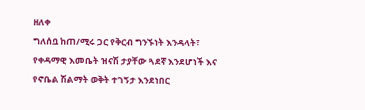ዘለቀ
ግለሰቧ ከጠ/ሚሩ ጋር የቅርብ ግንኙነት እንዳላት፣ የቀዳማዊ እመቤት ዝናሽ ታያቸው ጓደኛ እንደሆነች እና የኖቤል ሽልማት ወቅት ተገኝታ እንደነበር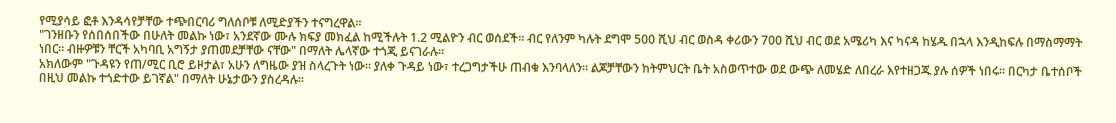የሚያሳይ ፎቶ እንዳሳየቻቸው ተጭበርባሪ ግለሰቦቹ ለሚድያችን ተናግረዋል።
"ገንዘቡን የሰበሰበችው በሁለት መልኩ ነው፣ አንደኛው ሙሉ ክፍያ መክፈል ከሚችሉት 1.2 ሚልዮን ብር ወሰደች። ብር የለንም ካሉት ደግሞ 500 ሺህ ብር ወስዳ ቀሪውን 700 ሺህ ብር ወደ አሜሪካ እና ካናዳ ከሄዱ በኋላ እንዲከፍሉ በማስማማት ነበር። ብዙዎቹን ቸርች አካባቢ አግኝታ ያጠመደቻቸው ናቸው" በማለት ሌላኛው ተጎጂ ይናገራሉ።
አክለውም "ጉዳዩን የጠ/ሚር ቢሮ ይዞታል፣ አሁን ለግዜው ያዝ ስላረጉት ነው። ያለቀ ጉዳይ ነው፣ ተረጋግታችሁ ጠብቁ እንባላለን። ልጆቻቸውን ከትምህርት ቤት አስወጥተው ወደ ውጭ ለመሄድ ለበረራ እየተዘጋጁ ያሉ ሰዎች ነበሩ። በርካታ ቤተሰቦች በዚህ መልኩ ተጎድተው ይገኛል" በማለት ሁኔታውን ያስረዳሉ።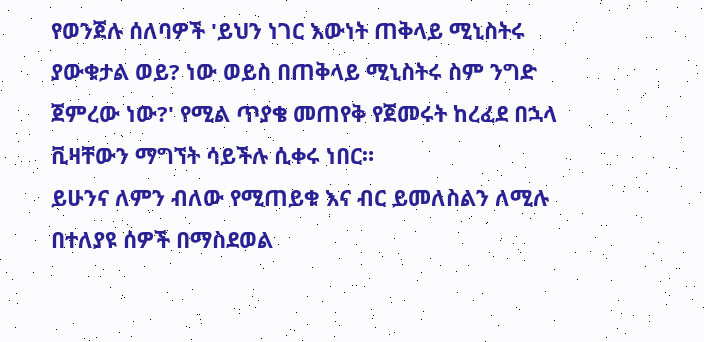የወንጀሉ ሰለባዎች 'ይህን ነገር እውነት ጠቅላይ ሚኒስትሩ ያውቁታል ወይ? ነው ወይስ በጠቅላይ ሚኒስትሩ ስም ንግድ ጀምረው ነው?' የሚል ጥያቄ መጠየቅ የጀመሩት ከረፈደ በኋላ ቪዛቸውን ማግኘት ሳይችሉ ሲቀሩ ነበር።
ይሁንና ለምን ብለው የሚጠይቁ እና ብር ይመለስልን ለሚሉ በተለያዩ ሰዎች በማስደወል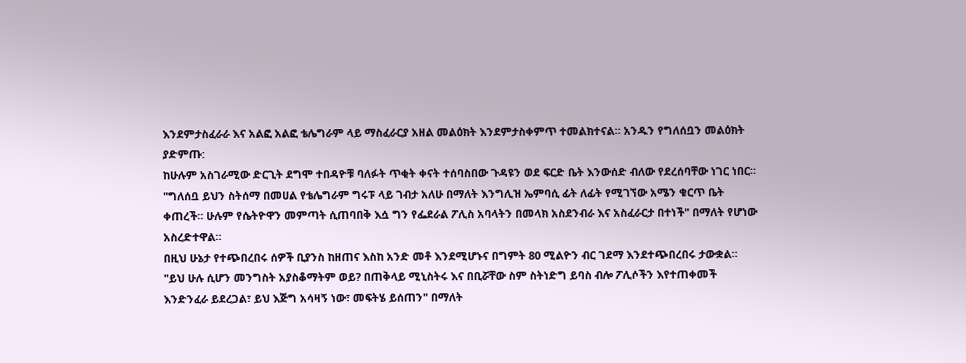እንደምታስፈራራ እና አልፎ አልፎ ቴሌግራም ላይ ማስፈራርያ አዘል መልዕክት እንደምታስቀምጥ ተመልክተናል። አንዱን የግለሰቧን መልዕክት ያድምጡ:
ከሁሉም አስገራሚው ድርጊት ደግሞ ተበዳዮቹ ባለፉት ጥቂት ቀናት ተሰባስበው ጉዳዩን ወደ ፍርድ ቤት እንውሰድ ብለው የደረሰባቸው ነገር ነበር።
"ግለሰቧ ይህን ስትሰማ በመሀል የቴሌግራም ግሩፑ ላይ ገብታ አለሁ በማለት እንግሊዝ ኤምባሲ ፊት ለፊት የሚገኘው አሜን ቁርጥ ቤት ቀጠረች። ሁሉም የሴትዮዋን መምጣት ሲጠባበቅ እሷ ግን የፌደራል ፖሊስ አባላትን በመላክ አስደንብራ እና አስፈራርታ በተነች" በማለት የሆነው አስረድተዋል።
በዚህ ሁኔታ የተጭበረበሩ ሰዎች ቢያንስ ከዘጠና እስከ አንድ መቶ እንደሚሆኑና በግምት 80 ሚልዮን ብር ገደማ እንደተጭበረበሩ ታውቋል።
"ይህ ሁሉ ሲሆን መንግስት አያስቆማትም ወይ? በጠቅላይ ሚኒስትሩ እና በቢሯቸው ስም ስትነድግ ይባስ ብሎ ፖሊሶችን እየተጠቀመች እንድንፈራ ይደረጋል፣ ይህ እጅግ አሳዛኝ ነው፣ መፍትሄ ይሰጠን" በማለት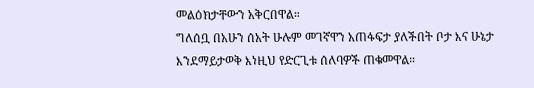መልዕክታቸውን አቅርበዋል።
ግለሰቧ በአሁን ሰአት ሁሉም መገኛዋን አጠፋፍታ ያለችበት ቦታ እና ሁኔታ እንደማይታወቅ እነዚህ የድርጊቱ ሰለባዎች ጠቁመዋል።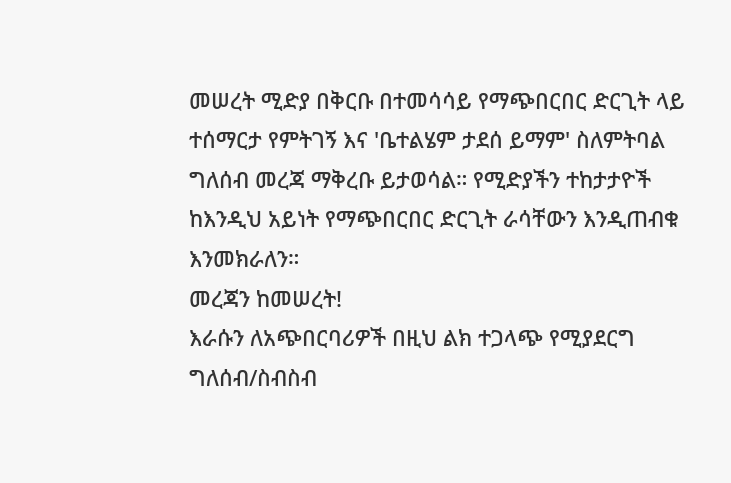መሠረት ሚድያ በቅርቡ በተመሳሳይ የማጭበርበር ድርጊት ላይ ተሰማርታ የምትገኝ እና 'ቤተልሄም ታደሰ ይማም' ስለምትባል ግለሰብ መረጃ ማቅረቡ ይታወሳል። የሚድያችን ተከታታዮች ከእንዲህ አይነት የማጭበርበር ድርጊት ራሳቸውን እንዲጠብቁ እንመክራለን።
መረጃን ከመሠረት!
እራሱን ለአጭበርባሪዎች በዚህ ልክ ተጋላጭ የሚያደርግ ግለሰብ/ስብስብ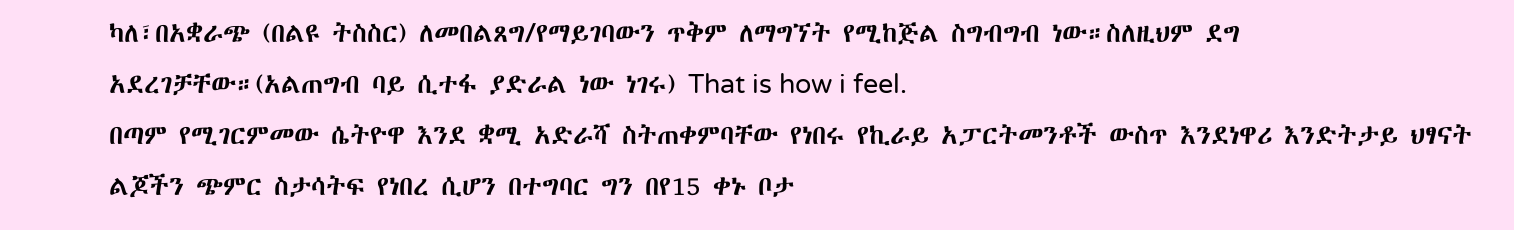ካለ፣በአቋራጭ (በልዩ ትስስር) ለመበልጸግ/የማይገባውን ጥቅም ለማግኘት የሚከጅል ስግብግብ ነው።ስለዚህም ደግ አደረገቻቸው።(አልጠግብ ባይ ሲተፋ ያድራል ነው ነገሩ) That is how i feel.
በጣም የሚገርምመው ሴትዮዋ እንደ ቋሚ አድራሻ ስትጠቀምባቸው የነበሩ የኪራይ አፓርትመንቶች ውስጥ እንደነዋሪ እንድትታይ ህፃናት ልጆችን ጭምር ስታሳትፍ የነበረ ሲሆን በተግባር ግን በየ15 ቀኑ ቦታ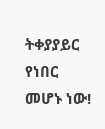ትቀያያይር የነበር መሆኑ ነው!